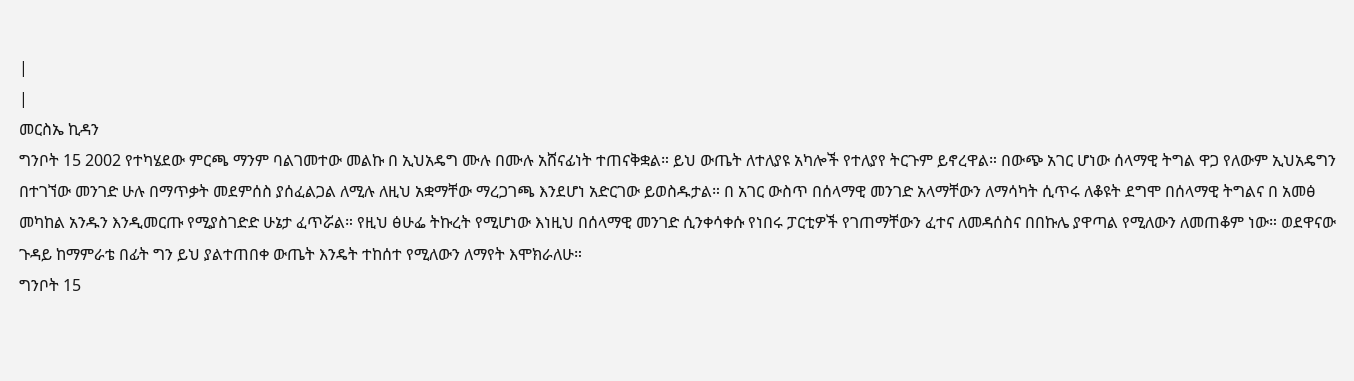|
|
መርስኤ ኪዳን
ግንቦት 15 2002 የተካሄደው ምርጫ ማንም ባልገመተው መልኩ በ ኢህአዴግ ሙሉ በሙሉ አሸናፊነት ተጠናቅቋል። ይህ ውጤት ለተለያዩ አካሎች የተለያየ ትርጉም ይኖረዋል። በውጭ አገር ሆነው ሰላማዊ ትግል ዋጋ የለውም ኢህአዴግን በተገኘው መንገድ ሁሉ በማጥቃት መደምሰስ ያሰፈልጋል ለሚሉ ለዚህ አቋማቸው ማረጋገጫ እንደሆነ አድርገው ይወስዱታል። በ አገር ውስጥ በሰላማዊ መንገድ አላማቸውን ለማሳካት ሲጥሩ ለቆዩት ደግሞ በሰላማዊ ትግልና በ አመፅ መካከል አንዱን እንዲመርጡ የሚያስገድድ ሁኔታ ፈጥሯል። የዚህ ፅሁፌ ትኩረት የሚሆነው እነዚህ በሰላማዊ መንገድ ሲንቀሳቀሱ የነበሩ ፓርቲዎች የገጠማቸውን ፈተና ለመዳሰስና በበኩሌ ያዋጣል የሚለውን ለመጠቆም ነው። ወደዋናው ጉዳይ ከማምራቴ በፊት ግን ይህ ያልተጠበቀ ውጤት እንዴት ተከሰተ የሚለውን ለማየት እሞክራለሁ።
ግንቦት 15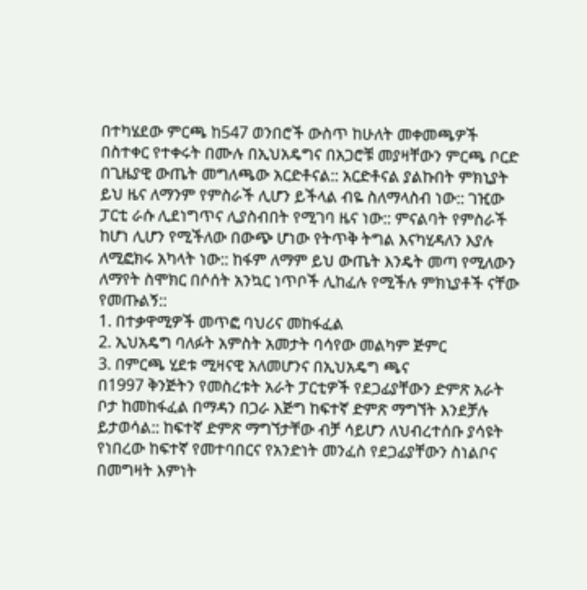በተካሄደው ምርጫ ከ547 ወንበሮች ውስጥ ከሁለት መቀመጫዎች በስተቀር የተቀሩት በሙሉ በኢህአዴግና በአጋሮቹ መያዛቸውን ምርጫ ቦርድ በጊዜያዊ ውጤት መግለጫው አርድቶናል:: አርድቶናል ያልኩበት ምክኒያት ይህ ዜና ለማንም የምስራች ሊሆን ይችላል ብዬ ስለማላስብ ነው:: ገዢው ፓርቲ ራሱ ሊደነግጥና ሊያስብበት የሚገባ ዜና ነው:: ምናልባት የምስራች ከሆነ ሊሆን የሚችለው በውጭ ሆነው የትጥቅ ትግል እናካሂዳለን እያሉ ለሚፎክሩ አካላት ነው:: ከፋም ለማም ይህ ውጤት እንዴት መጣ የሚለውን ለማየት ስሞክር በሶሰት አንኳር ነጥቦች ሊከፈሉ የሚችሉ ምክኒያቶች ናቸው የመጡልኝ::
1. በተቃዋሚዎች መጥፎ ባህሪና መከፋፈል
2. ኢህአዴግ ባለፉት አምስት አመታት ባሳየው መልካም ጅምር
3. በምርጫ ሂደቱ ሚዛናዊ አለመሆንና በኢህአዴግ ጫና
በ1997 ቅንጅትን የመስረቱት አራት ፓርቲዎች የደጋፊያቸውን ድምጽ አራት ቦታ ከመከፋፈል በማዳን በጋራ እጅግ ከፍተኛ ድምጽ ማግኘት እንደቻሉ ይታወሳል:: ከፍተኛ ድምጽ ማግኘታቸው ብቻ ሳይሆን ለህብረተሰቡ ያሳዩት የነበረው ከፍተኛ የመተባበርና የአንድነት መንፈስ የደጋፊያቸውን ስነልቦና በመግዛት እምነት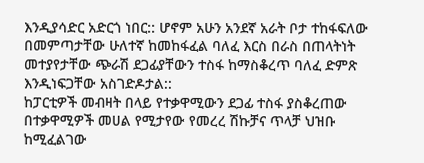እንዲያሳድር አድርጎ ነበር:: ሆኖም አሁን አንደኛ አራት ቦታ ተከፋፍለው በመምጣታቸው ሁለተኛ ከመከፋፈል ባለፈ እርስ በራስ በጠላትነት መተያየታቸው ጭራሽ ደጋፊያቸውን ተስፋ ከማስቆረጥ ባለፈ ድምጽ እንዲነፍጋቸው አስገድዶታል::
ከፓርቲዎች መብዛት በላይ የተቃዋሚውን ደጋፊ ተስፋ ያስቆረጠው በተቃዋሚዎች መሀል የሚታየው የመረረ ሽኩቻና ጥላቻ ህዝቡ ከሚፈልገው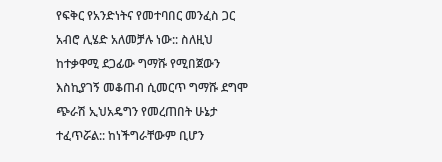የፍቅር የአንድነትና የመተባበር መንፈስ ጋር አብሮ ሊሄድ አለመቻሉ ነው:: ስለዚህ ከተቃዋሚ ደጋፊው ግማሹ የሚበጀውን እስኪያገኝ መቆጠብ ሲመርጥ ግማሹ ደግሞ ጭራሽ ኢህአዴግን የመረጠበት ሁኔታ ተፈጥሯል:: ከነችግራቸውም ቢሆን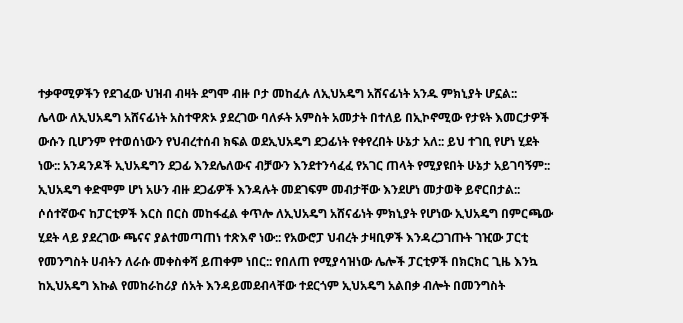ተቃዋሚዎችን የደገፈው ህዝብ ብዛት ደግሞ ብዙ ቦታ መከፈሉ ለኢህአዴግ አሸናፊነት አንዱ ምክኒያት ሆኗል::
ሌላው ለኢህአዴግ አሸናፊነት አስተዋጽኦ ያደረገው ባለፉት አምስት አመታት በተለይ በኢኮኖሚው የታዩት እመርታዎች ውሱን ቢሆንም የተወሰነውን የህብረተሰብ ክፍል ወደኢህአዴግ ደጋፊነት የቀየረበት ሁኔታ አለ:: ይህ ተገቢ የሆነ ሂደት ነው:: አንዳንዶች ኢህአዴግን ደጋፊ እንደሌለውና ብቻውን እንደተንሳፈፈ የአገር ጠላት የሚያዩበት ሁኔታ አይገባኝም:: ኢህአዴግ ቀድሞም ሆነ አሁን ብዙ ደጋፊዎች እንዳሉት መደገፍም መብታቸው እንደሆነ መታወቅ ይኖርበታል::
ሶሰተኛውና ከፓርቲዎች እርስ በርስ መከፋፈል ቀጥሎ ለኢህአዴግ አሸናፊነት ምክኒያት የሆነው ኢህአዴግ በምርጫው ሂደት ላይ ያደረገው ጫናና ያልተመጣጠነ ተጽእኖ ነው:: የአውሮፓ ህብረት ታዛቢዎች እንዳረጋገጡት ገዢው ፓርቲ የመንግስት ሀብትን ለራሱ መቀስቀሻ ይጠቀም ነበር:: የበለጠ የሚያሳዝነው ሌሎች ፓርቲዎች በክርክር ጊዜ እንኳ ከኢህአዴግ እኩል የመከራከሪያ ሰአት እንዳይመደብላቸው ተደርጎም ኢህአዴግ አልበቃ ብሎት በመንግስት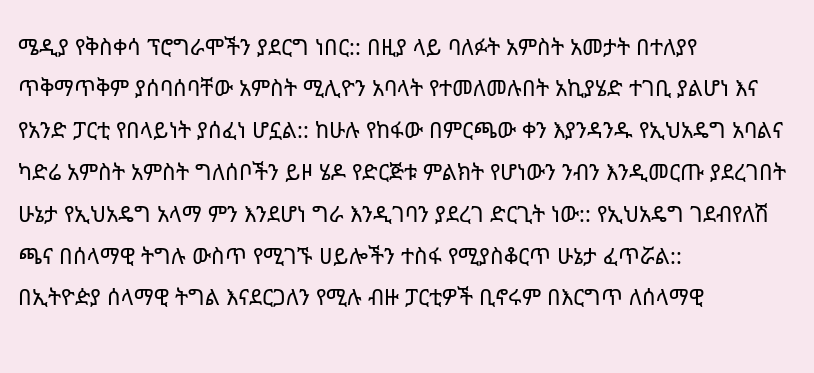ሜዲያ የቅስቀሳ ፕሮግራሞችን ያደርግ ነበር:: በዚያ ላይ ባለፉት አምስት አመታት በተለያየ ጥቅማጥቅም ያሰባሰባቸው አምስት ሚሊዮን አባላት የተመለመሉበት አኪያሄድ ተገቢ ያልሆነ እና የአንድ ፓርቲ የበላይነት ያሰፈነ ሆኗል:: ከሁሉ የከፋው በምርጫው ቀን እያንዳንዱ የኢህአዴግ አባልና ካድሬ አምስት አምስት ግለሰቦችን ይዞ ሄዶ የድርጅቱ ምልክት የሆነውን ንብን እንዲመርጡ ያደረገበት ሁኔታ የኢህአዴግ አላማ ምን እንደሆነ ግራ እንዲገባን ያደረገ ድርጊት ነው:: የኢህአዴግ ገደብየለሽ ጫና በሰላማዊ ትግሉ ውስጥ የሚገኙ ሀይሎችን ተስፋ የሚያስቆርጥ ሁኔታ ፈጥሯል::
በኢትዮዽያ ሰላማዊ ትግል እናደርጋለን የሚሉ ብዙ ፓርቲዎች ቢኖሩም በእርግጥ ለሰላማዊ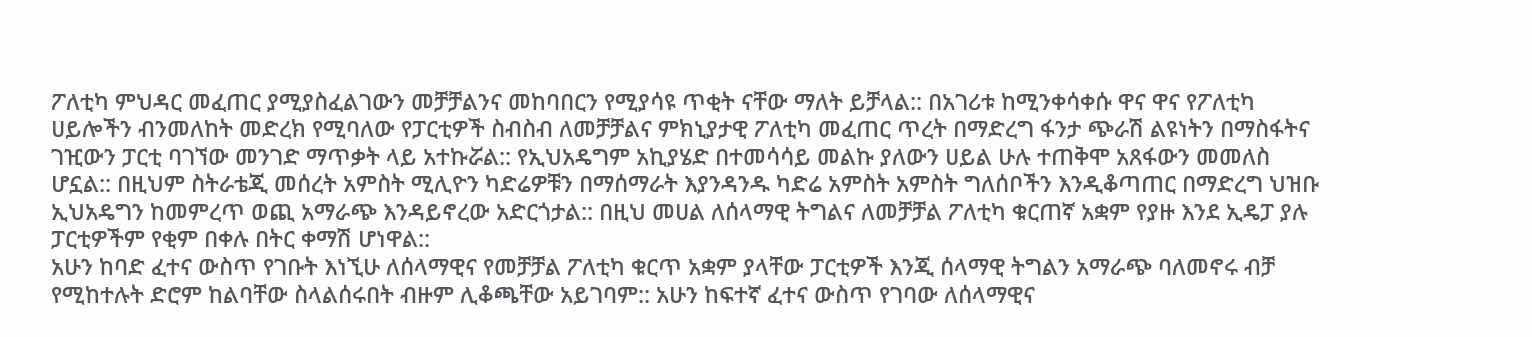ፖለቲካ ምህዳር መፈጠር ያሚያስፈልገውን መቻቻልንና መከባበርን የሚያሳዩ ጥቂት ናቸው ማለት ይቻላል:: በአገሪቱ ከሚንቀሳቀሱ ዋና ዋና የፖለቲካ ሀይሎችን ብንመለከት መድረክ የሚባለው የፓርቲዎች ስብስብ ለመቻቻልና ምክኒያታዊ ፖለቲካ መፈጠር ጥረት በማድረግ ፋንታ ጭራሽ ልዩነትን በማስፋትና ገዢውን ፓርቲ ባገኘው መንገድ ማጥቃት ላይ አተኩሯል:: የኢህአዴግም አኪያሄድ በተመሳሳይ መልኩ ያለውን ሀይል ሁሉ ተጠቅሞ አጸፋውን መመለስ ሆኗል:: በዚህም ስትራቴጂ መሰረት አምስት ሚሊዮን ካድሬዎቹን በማሰማራት እያንዳንዱ ካድሬ አምስት አምስት ግለሰቦችን እንዲቆጣጠር በማድረግ ህዝቡ ኢህአዴግን ከመምረጥ ወጪ አማራጭ እንዳይኖረው አድርጎታል:: በዚህ መሀል ለሰላማዊ ትግልና ለመቻቻል ፖለቲካ ቁርጠኛ አቋም የያዙ እንደ ኢዴፓ ያሉ ፓርቲዎችም የቂም በቀሉ በትር ቀማሽ ሆነዋል::
አሁን ከባድ ፈተና ውስጥ የገቡት እነኚሁ ለሰላማዊና የመቻቻል ፖለቲካ ቁርጥ አቋም ያላቸው ፓርቲዎች እንጂ ሰላማዊ ትግልን አማራጭ ባለመኖሩ ብቻ የሚከተሉት ድሮም ከልባቸው ስላልሰሩበት ብዙም ሊቆጫቸው አይገባም:: አሁን ከፍተኛ ፈተና ውስጥ የገባው ለሰላማዊና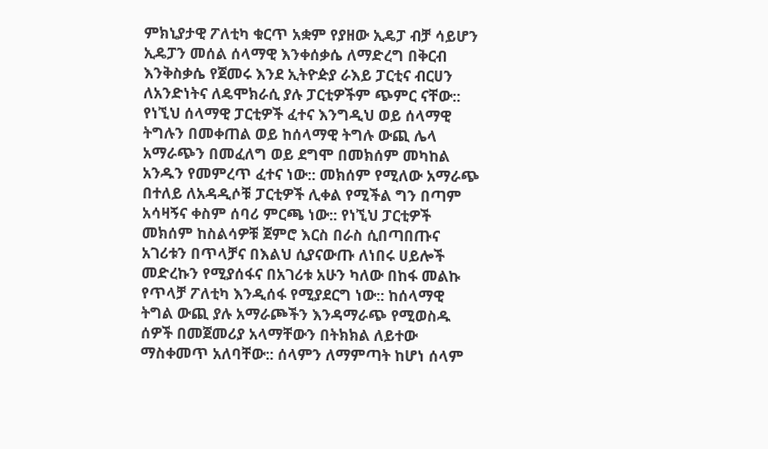ምክኒያታዊ ፖለቲካ ቁርጥ አቋም የያዘው ኢዴፓ ብቻ ሳይሆን ኢዴፓን መሰል ሰላማዊ እንቀሰቃሴ ለማድረግ በቅርብ እንቅስቃሴ የጀመሩ እንደ ኢትዮዽያ ራእይ ፓርቲና ብርሀን ለአንድነትና ለዴሞክራሲ ያሉ ፓርቲዎችም ጭምር ናቸው::
የነኚህ ሰላማዊ ፓርቲዎች ፈተና እንግዲህ ወይ ሰላማዊ ትግሉን በመቀጠል ወይ ከሰላማዊ ትግሉ ውጪ ሌላ አማራጭን በመፈለግ ወይ ደግሞ በመክሰም መካከል አንዱን የመምረጥ ፈተና ነው:: መክሰም የሚለው አማራጭ በተለይ ለአዳዲሶቹ ፓርቲዎች ሊቀል የሚችል ግን በጣም አሳዛኝና ቀስም ሰባሪ ምርጫ ነው:: የነኚህ ፓርቲዎች መክሰም ከስልሳዎቹ ጀምሮ እርስ በራስ ሲበጣበጡና አገሪቱን በጥላቻና በእልህ ሲያናውጡ ለነበሩ ሀይሎች መድረኩን የሚያሰፋና በአገሪቱ አሁን ካለው በከፋ መልኩ የጥላቻ ፖለቲካ እንዲሰፋ የሚያደርግ ነው:: ከሰላማዊ ትግል ውጪ ያሉ አማራጮችን እንዳማራጭ የሚወስዱ ሰዎች በመጀመሪያ አላማቸውን በትክክል ለይተው ማስቀመጥ አለባቸው:: ሰላምን ለማምጣት ከሆነ ሰላም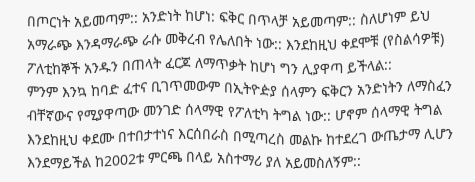በጦርነት አይመጣም:: አንድነት ከሆነ: ፍቅር በጥላቻ አይመጣም:: ስለሆነም ይህ አማራጭ እንዳማራጭ ራሱ መቅረብ የሌለበት ነው:: እንደከዚህ ቀደሞቹ (የስልሳዎቹ) ፖለቲከኞች አንዱን በጠላት ፈርጆ ለማጥቃት ከሆነ ግን ሊያዋጣ ይችላል::
ምንም እንኳ ከባድ ፈተና ቢገጥመውም በኢትዮዽያ ሰላምን ፍቅርን አንድነትን ለማስፈን ብቸኛውና የሚያዋጣው መንገድ ሰላማዊ የፖለቲካ ትግል ነው:: ሆኖም ሰላማዊ ትግል እንደከዚህ ቀደሙ በተበታተነና እርሰበራስ በሚጣረስ መልኩ ከተደረገ ውጤታማ ሊሆን እንደማይችል ከ2002ቱ ምርጫ በላይ አስተማሪ ያለ አይመስለኝም::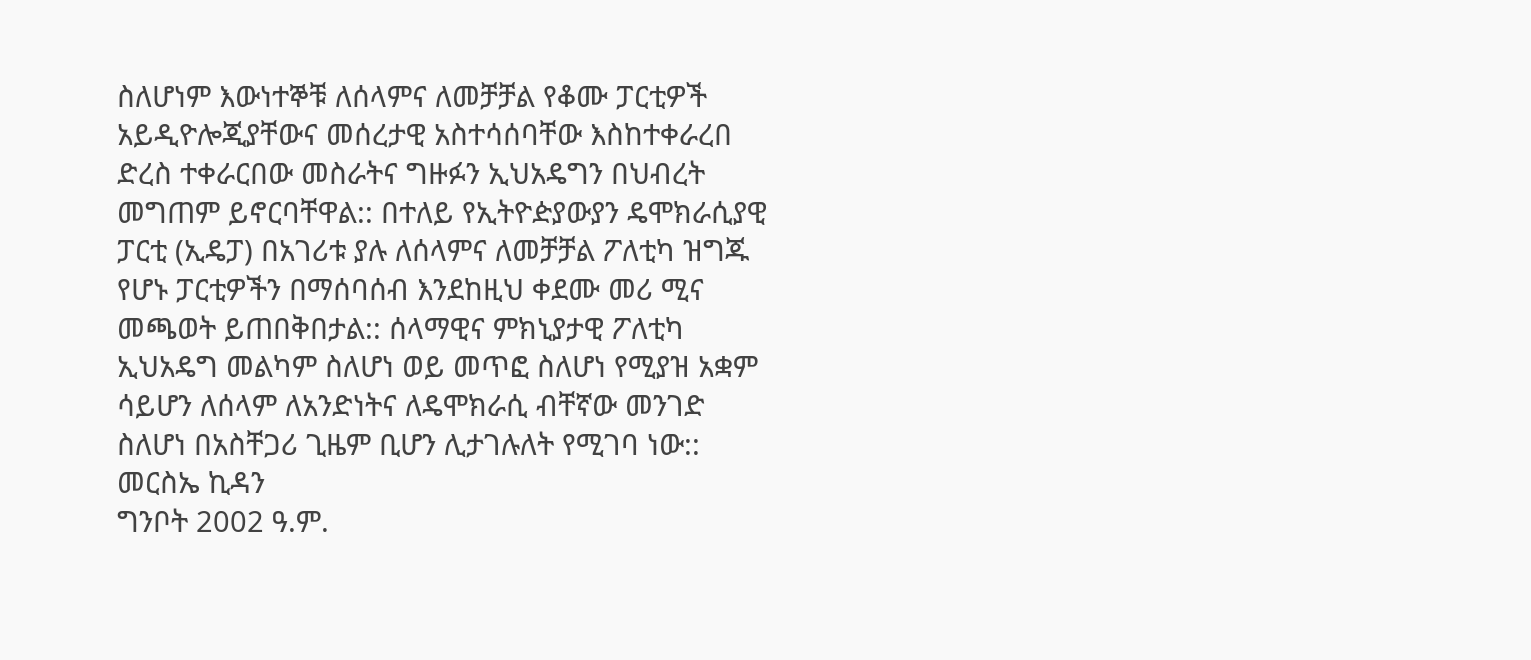ስለሆነም እውነተኞቹ ለሰላምና ለመቻቻል የቆሙ ፓርቲዎች አይዲዮሎጂያቸውና መሰረታዊ አስተሳሰባቸው እስከተቀራረበ ድረስ ተቀራርበው መስራትና ግዙፉን ኢህአዴግን በህብረት መግጠም ይኖርባቸዋል:: በተለይ የኢትዮዽያውያን ዴሞክራሲያዊ ፓርቲ (ኢዴፓ) በአገሪቱ ያሉ ለሰላምና ለመቻቻል ፖለቲካ ዝግጁ የሆኑ ፓርቲዎችን በማሰባሰብ እንደከዚህ ቀደሙ መሪ ሚና መጫወት ይጠበቅበታል:: ሰላማዊና ምክኒያታዊ ፖለቲካ ኢህአዴግ መልካም ስለሆነ ወይ መጥፎ ስለሆነ የሚያዝ አቋም ሳይሆን ለሰላም ለአንድነትና ለዴሞክራሲ ብቸኛው መንገድ ስለሆነ በአስቸጋሪ ጊዜም ቢሆን ሊታገሉለት የሚገባ ነው::
መርስኤ ኪዳን
ግንቦት 2002 ዓ.ም.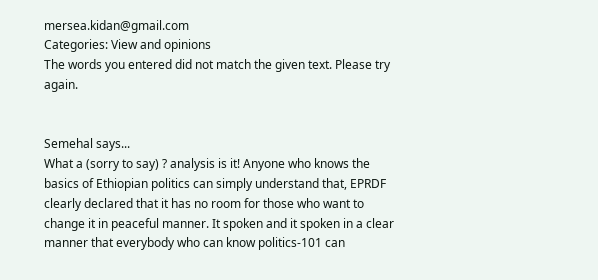mersea.kidan@gmail.com
Categories: View and opinions
The words you entered did not match the given text. Please try again.


Semehal says...
What a (sorry to say) ? analysis is it! Anyone who knows the basics of Ethiopian politics can simply understand that, EPRDF clearly declared that it has no room for those who want to change it in peaceful manner. It spoken and it spoken in a clear manner that everybody who can know politics-101 can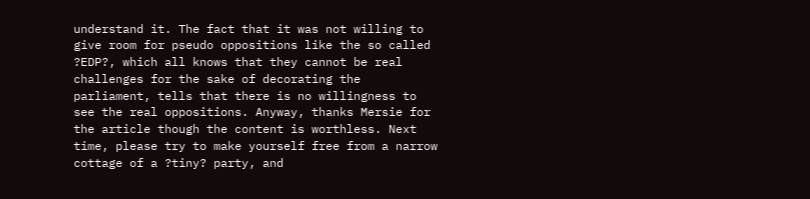understand it. The fact that it was not willing to give room for pseudo oppositions like the so called ?EDP?, which all knows that they cannot be real challenges for the sake of decorating the parliament, tells that there is no willingness to see the real oppositions. Anyway, thanks Mersie for the article though the content is worthless. Next time, please try to make yourself free from a narrow cottage of a ?tiny? party, and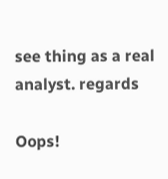see thing as a real analyst. regards

Oops!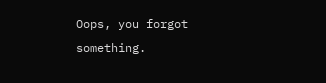Oops, you forgot something.